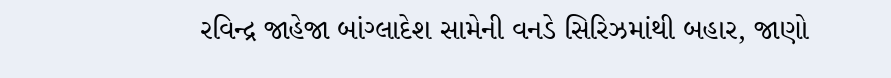રવિન્દ્ર જાહેજા બાંગ્લાદેશ સામેની વનડે સિરિઝમાંથી બહાર, જાણો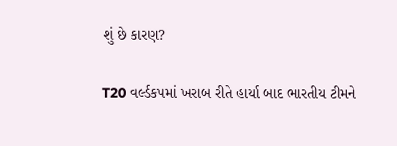શું છે કારણ?

T20 વર્લ્ડકપમાં ખરાબ રીતે હાર્યા બાદ ભારતીય ટીમને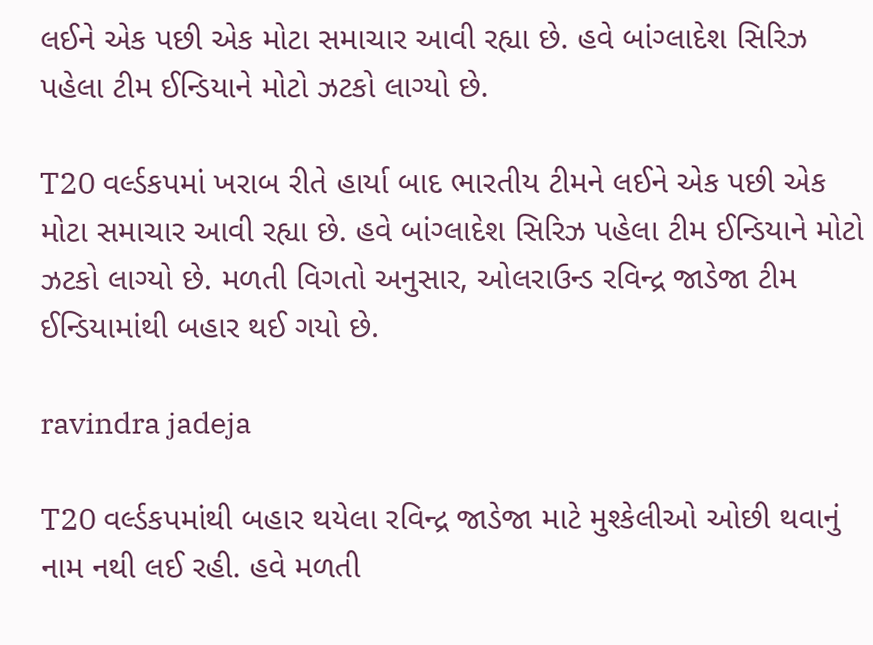લઈને એક પછી એક મોટા સમાચાર આવી રહ્યા છે. હવે બાંગ્લાદેશ સિરિઝ પહેલા ટીમ ઈન્ડિયાને મોટો ઝટકો લાગ્યો છે.

T20 વર્લ્ડકપમાં ખરાબ રીતે હાર્યા બાદ ભારતીય ટીમને લઈને એક પછી એક મોટા સમાચાર આવી રહ્યા છે. હવે બાંગ્લાદેશ સિરિઝ પહેલા ટીમ ઈન્ડિયાને મોટો ઝટકો લાગ્યો છે. મળતી વિગતો અનુસાર, ઓલરાઉન્ડ રવિન્દ્ર જાડેજા ટીમ ઈન્ડિયામાંથી બહાર થઈ ગયો છે.

ravindra jadeja

T20 વર્લ્ડકપમાંથી બહાર થયેલા રવિન્દ્ર જાડેજા માટે મુશ્કેલીઓ ઓછી થવાનું નામ નથી લઈ રહી. હવે મળતી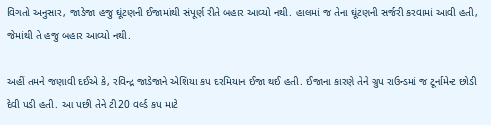વિગતો અનુસાર, જાડેજા હજુ ઘૂંટણની ઈજામાંથી સંપૂર્ણ રીતે બહાર આવ્યો નથી. હાલમાં જ તેના ઘૂંટણની સર્જરી કરવામાં આવી હતી, જેમાંથી તે હજુ બહાર આવ્યો નથી.

અહીં તમને જણાવી દઈએ કે, રવિન્દ્ર જાડેજાને એશિયા કપ દરમિયાન ઈજા થઈ હતી. ઈજાના કારણે તેને ગ્રુપ રાઉન્ડમાં જ ટૂર્નામેન્ટ છોડી દેવી પડી હતી. આ પછી તેને ટી20 વર્લ્ડ કપ માટે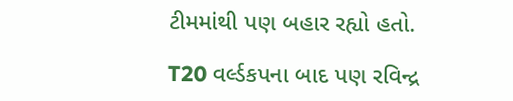ટીમમાંથી પણ બહાર રહ્યો હતો.

T20 વર્લ્ડકપના બાદ પણ રવિન્દ્ર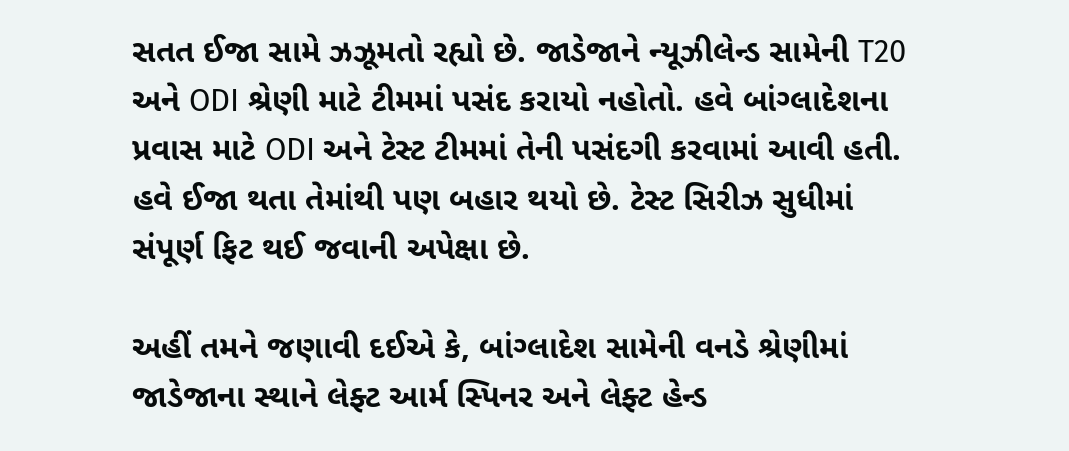સતત ઈજા સામે ઝઝૂમતો રહ્યો છે. જાડેજાને ન્યૂઝીલેન્ડ સામેની T20 અને ODI શ્રેણી માટે ટીમમાં પસંદ કરાયો નહોતો. હવે બાંગ્લાદેશના પ્રવાસ માટે ODI અને ટેસ્ટ ટીમમાં તેની પસંદગી કરવામાં આવી હતી. હવે ઈજા થતા તેમાંથી પણ બહાર થયો છે. ટેસ્ટ સિરીઝ સુધીમાં સંપૂર્ણ ફિટ થઈ જવાની અપેક્ષા છે.

અહીં તમને જણાવી દઈએ કે, બાંગ્લાદેશ સામેની વનડે શ્રેણીમાં જાડેજાના સ્થાને લેફ્ટ આર્મ સ્પિનર અને લેફ્ટ હેન્ડ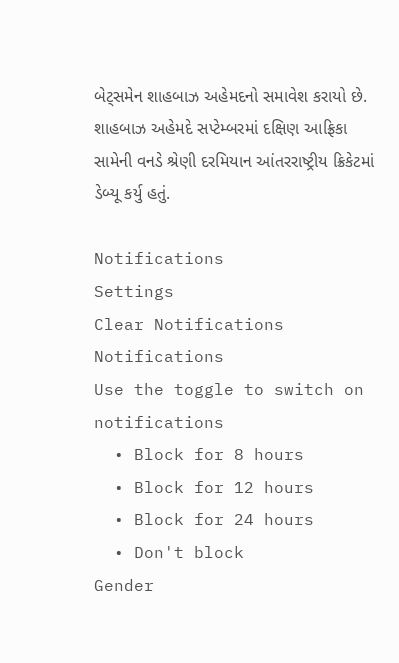બેટ્સમેન શાહબાઝ અહેમદનો સમાવેશ કરાયો છે. શાહબાઝ અહેમદે સપ્ટેમ્બરમાં દક્ષિણ આફ્રિકા સામેની વનડે શ્રેણી દરમિયાન આંતરરાષ્ટ્રીય ક્રિકેટમાં ડેબ્યૂ કર્યુ હતું.

Notifications
Settings
Clear Notifications
Notifications
Use the toggle to switch on notifications
  • Block for 8 hours
  • Block for 12 hours
  • Block for 24 hours
  • Don't block
Gender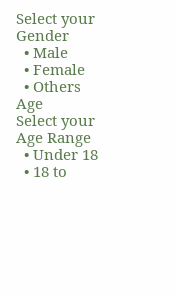Select your Gender
  • Male
  • Female
  • Others
Age
Select your Age Range
  • Under 18
  • 18 to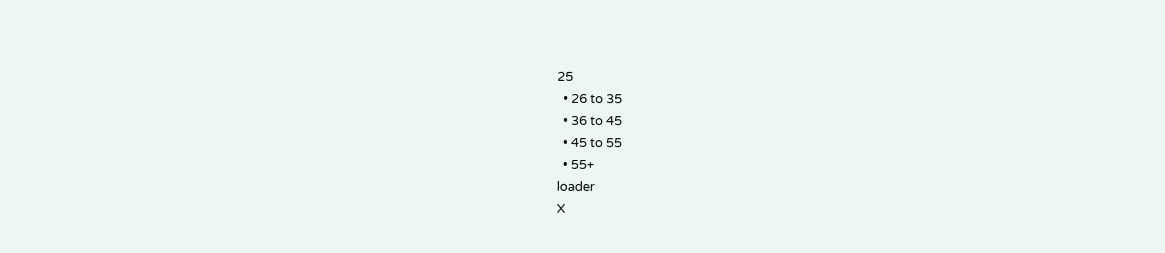25
  • 26 to 35
  • 36 to 45
  • 45 to 55
  • 55+
loader
X